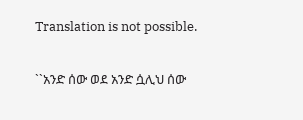Translation is not possible.

``አንድ ሰው ወደ አንድ ሷሊህ ሰው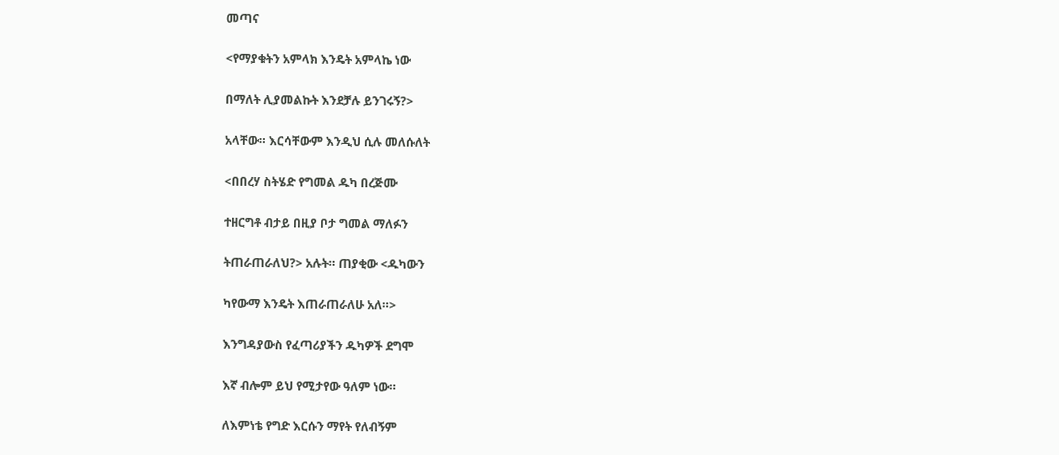መጣና

<የማያቁትን አምላክ እንዴት አምላኬ ነው

በማለት ሊያመልኩት እንደቻሉ ይንገሩኝ?>

አላቸው። እርሳቸውም እንዲህ ሲሉ መለሱለት

<በበረሃ ስትሄድ የግመል ዱካ በረጅሙ

ተዘርግቶ ብታይ በዚያ ቦታ ግመል ማለፉን

ትጠራጠራለህ?> አሉት። ጠያቂው <ዱካውን

ካየውማ እንዴት እጠራጠራለሁ አለ።>

እንግዳያውስ የፈጣሪያችን ዱካዎች ደግሞ

እኛ ብሎም ይህ የሚታየው ዓለም ነው።

ለእምነቴ የግድ እርሱን ማየት የለብኝም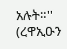አሉት።'' (ረዋኢዑን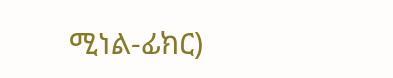ሚነል-ፊክር)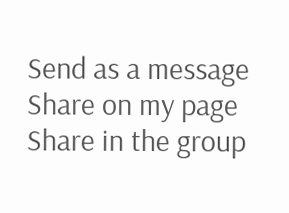Send as a message
Share on my page
Share in the group